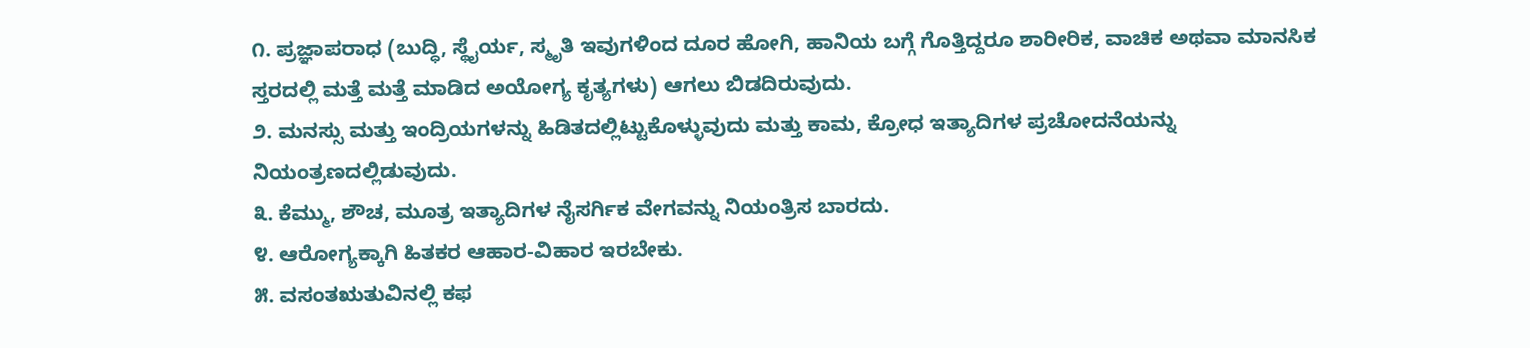೧. ಪ್ರಜ್ಞಾಪರಾಧ (ಬುದ್ಧಿ, ಸ್ಥೈರ್ಯ, ಸ್ಮೃತಿ ಇವುಗಳಿಂದ ದೂರ ಹೋಗಿ, ಹಾನಿಯ ಬಗ್ಗೆ ಗೊತ್ತಿದ್ದರೂ ಶಾರೀರಿಕ, ವಾಚಿಕ ಅಥವಾ ಮಾನಸಿಕ ಸ್ತರದಲ್ಲಿ ಮತ್ತೆ ಮತ್ತೆ ಮಾಡಿದ ಅಯೋಗ್ಯ ಕೃತ್ಯಗಳು) ಆಗಲು ಬಿಡದಿರುವುದು.
೨. ಮನಸ್ಸು ಮತ್ತು ಇಂದ್ರಿಯಗಳನ್ನು ಹಿಡಿತದಲ್ಲಿಟ್ಟುಕೊಳ್ಳುವುದು ಮತ್ತು ಕಾಮ, ಕ್ರೋಧ ಇತ್ಯಾದಿಗಳ ಪ್ರಚೋದನೆಯನ್ನು ನಿಯಂತ್ರಣದಲ್ಲಿಡುವುದು.
೩. ಕೆಮ್ಮು, ಶೌಚ, ಮೂತ್ರ ಇತ್ಯಾದಿಗಳ ನೈಸರ್ಗಿಕ ವೇಗವನ್ನು ನಿಯಂತ್ರಿಸ ಬಾರದು.
೪. ಆರೋಗ್ಯಕ್ಕಾಗಿ ಹಿತಕರ ಆಹಾರ-ವಿಹಾರ ಇರಬೇಕು.
೫. ವಸಂತಋತುವಿನಲ್ಲಿ ಕಫ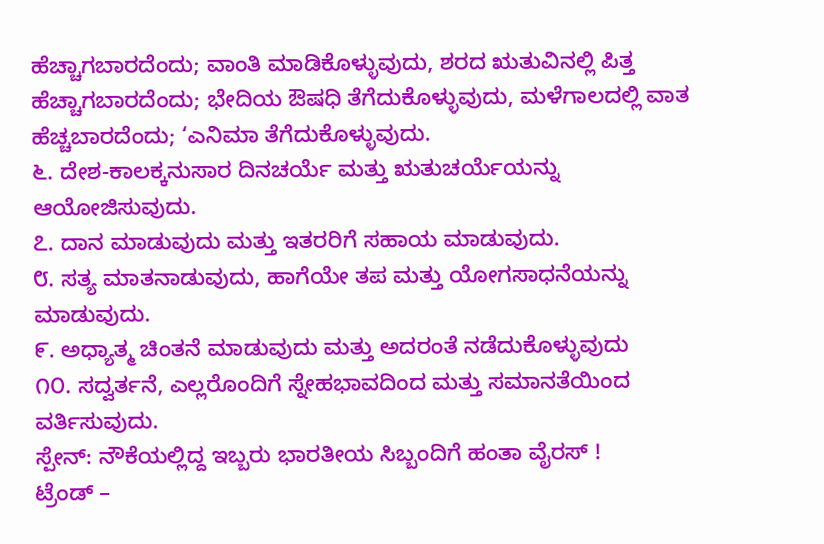ಹೆಚ್ಚಾಗಬಾರದೆಂದು; ವಾಂತಿ ಮಾಡಿಕೊಳ್ಳುವುದು, ಶರದ ಋತುವಿನಲ್ಲಿ ಪಿತ್ತ ಹೆಚ್ಚಾಗಬಾರದೆಂದು; ಭೇದಿಯ ಔಷಧಿ ತೆಗೆದುಕೊಳ್ಳುವುದು, ಮಳೆಗಾಲದಲ್ಲಿ ವಾತ ಹೆಚ್ಚಬಾರದೆಂದು; ‘ಎನಿಮಾ ತೆಗೆದುಕೊಳ್ಳುವುದು.
೬. ದೇಶ-ಕಾಲಕ್ಕನುಸಾರ ದಿನಚರ್ಯೆ ಮತ್ತು ಋತುಚರ್ಯೆಯನ್ನು ಆಯೋಜಿಸುವುದು.
೭. ದಾನ ಮಾಡುವುದು ಮತ್ತು ಇತರರಿಗೆ ಸಹಾಯ ಮಾಡುವುದು.
೮. ಸತ್ಯ ಮಾತನಾಡುವುದು, ಹಾಗೆಯೇ ತಪ ಮತ್ತು ಯೋಗಸಾಧನೆಯನ್ನು ಮಾಡುವುದು.
೯. ಅಧ್ಯಾತ್ಮ ಚಿಂತನೆ ಮಾಡುವುದು ಮತ್ತು ಅದರಂತೆ ನಡೆದುಕೊಳ್ಳುವುದು
೧೦. ಸದ್ವರ್ತನೆ, ಎಲ್ಲರೊಂದಿಗೆ ಸ್ನೇಹಭಾವದಿಂದ ಮತ್ತು ಸಮಾನತೆಯಿಂದ ವರ್ತಿಸುವುದು.
ಸ್ಪೇನ್: ನೌಕೆಯಲ್ಲಿದ್ದ ಇಬ್ಬರು ಭಾರತೀಯ ಸಿಬ್ಬಂದಿಗೆ ಹಂತಾ ವೈರಸ್ !
ಟ್ರೆಂಡ್ –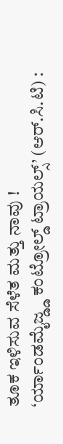ತೂಕ ಇಳಿಸುವ ಸೆಳೆತ ಮತ್ತು ನಾವು !
‘ರ್ಯಾಂಡಮೈಜ್ಡ್ಡ ಕಂಟ್ರೋಲ್ಡ್ ಟ್ರಾಯಲ್ಸ್’ (ಆರ್.ಸಿ.ಟಿ) :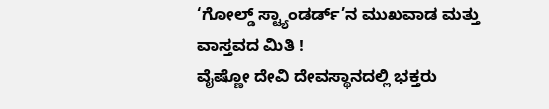‘ಗೋಲ್ಡ್ ಸ್ಟ್ಯಾಂಡರ್ಡ್’ನ ಮುಖವಾಡ ಮತ್ತು ವಾಸ್ತವದ ಮಿತಿ !
ವೈಷ್ಣೋ ದೇವಿ ದೇವಸ್ಥಾನದಲ್ಲಿ ಭಕ್ತರು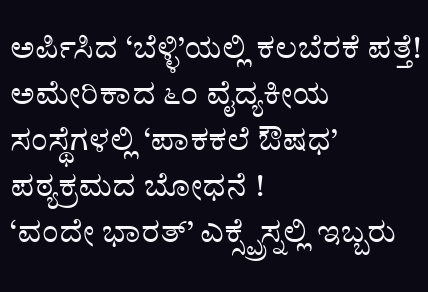ಅರ್ಪಿಸಿದ ‘ಬೆಳ್ಳಿ’ಯಲ್ಲಿ ಕಲಬೆರಕೆ ಪತ್ತೆ!
ಅಮೇರಿಕಾದ ೬೦ ವೈದ್ಯಕೀಯ ಸಂಸ್ಥೆಗಳಲ್ಲಿ ‘ಪಾಕಕಲೆ ಔಷಧ’ ಪಠ್ಯಕ್ರಮದ ಬೋಧನೆ !
‘ವಂದೇ ಭಾರತ್’ ಎಕ್ಸ್ಪ್ರೆಸ್ನಲ್ಲಿ ಇಬ್ಬರು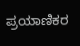ಪ್ರಯಾಣಿಕರ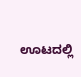ಊಟದಲ್ಲಿ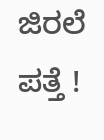ಜಿರಲೆ ಪತ್ತೆ !